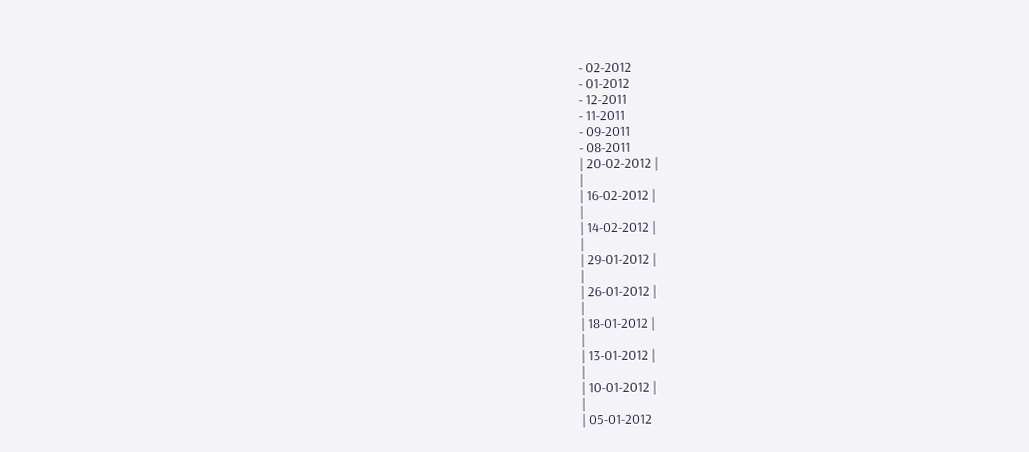- 02-2012
- 01-2012
- 12-2011
- 11-2011
- 09-2011
- 08-2011
| 20-02-2012 |
|
| 16-02-2012 |
|
| 14-02-2012 |
|
| 29-01-2012 |
|
| 26-01-2012 |
|
| 18-01-2012 |
|
| 13-01-2012 |
|
| 10-01-2012 |
|
| 05-01-2012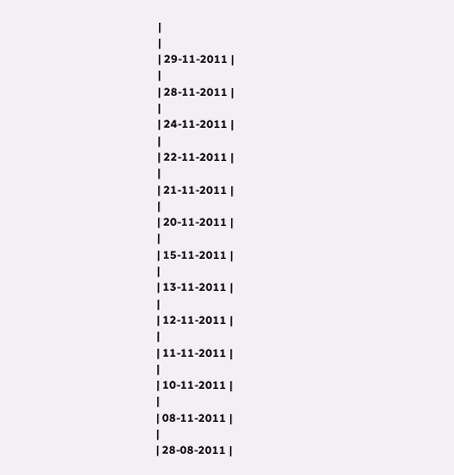|
|
| 29-11-2011 |
|
| 28-11-2011 |
|
| 24-11-2011 |
|
| 22-11-2011 |
|
| 21-11-2011 |
|
| 20-11-2011 |
|
| 15-11-2011 |
|
| 13-11-2011 |
|
| 12-11-2011 |
|
| 11-11-2011 |
|
| 10-11-2011 |
|
| 08-11-2011 |
|
| 28-08-2011 |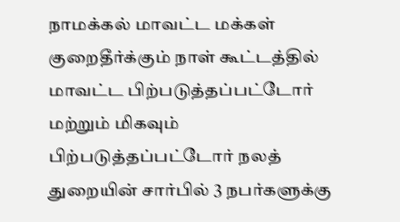நாமக்கல் மாவட்ட மக்கள் குறைதீர்க்கும் நாள் கூட்டத்தில் மாவட்ட பிற்படுத்தப்பட்டோர் மற்றும் மிகவும் பிற்படுத்தப்பட்டோர் நலத் துறையின் சார்பில் 3 நபர்களுக்கு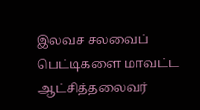இலவச சலவைப் பெட்டிகளை மாவட்ட ஆட்சித்தலைவர்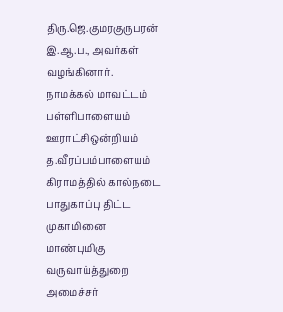திரு.ஜெ.குமரகுருபரன் இ.ஆ.ப., அவர்கள் வழங்கினார்.
நாமக்கல் மாவட்டம் பள்ளிபாளையம் ஊராட்சிஒன்றியம் த.வீரப்பம்பாளையம் கிராமத்தில் கால்நடை பாதுகாப்பு திட்ட முகாமினை மாண்புமிகு வருவாய்த்துறை அமைச்சர்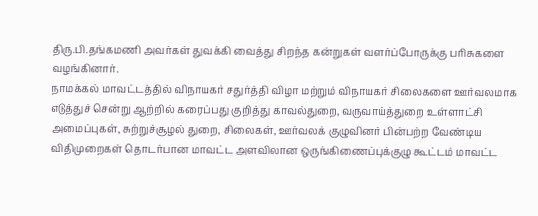திரு.பி.தங்கமணி அவர்கள் துவக்கி வைத்து சிறந்த கன்றுகள் வளர்ப்போருக்கு பரிசுகளை வழங்கினார்.
நாமக்கல் மாவட்டத்தில் விநாயகர் சதுர்த்தி விழா மற்றும் விநாயகர் சிலைகளை ஊர்வலமாக எடுத்துச் சென்று ஆற்றில் கரைப்பது குறித்து காவல்துறை, வருவாய்த்துறை உள்ளாட்சி அமைப்புகள், சுற்றுச்சூழல் துறை, சிலைகள், ஊர்வலக் குழுவினர் பின்பற்ற வேண்டிய விதிமுறைகள் தொடர்பான மாவட்ட அளவிலான ஒருங்கிணைப்புக்குழு கூட்டம் மாவட்ட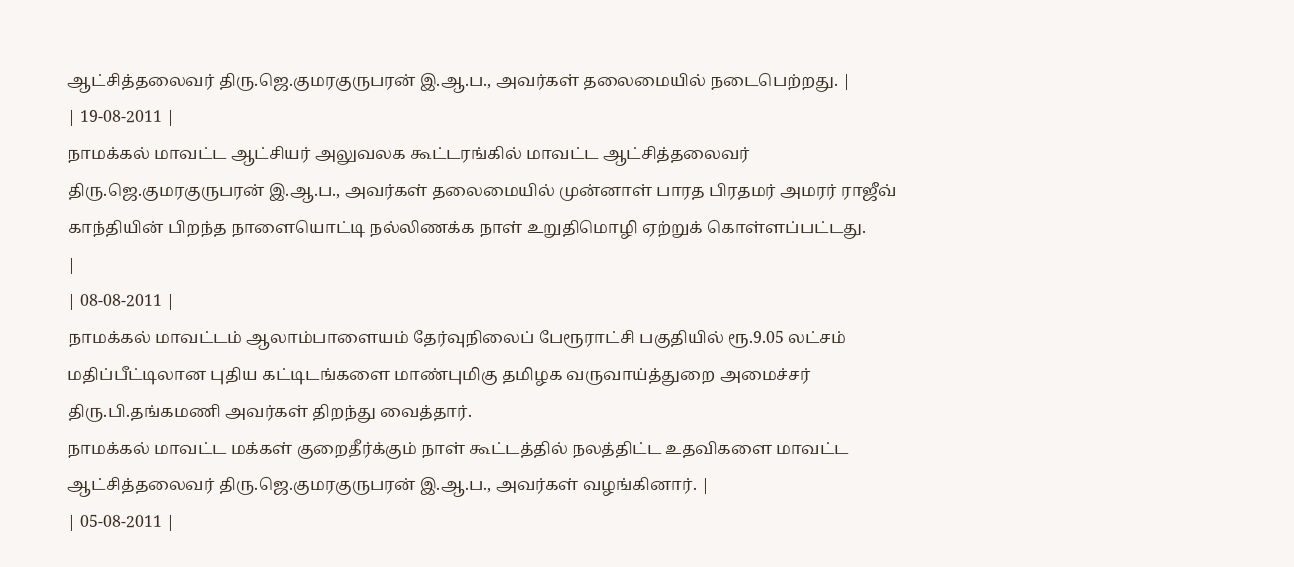ஆட்சித்தலைவர் திரு.ஜெ.குமரகுருபரன் இ.ஆ.ப., அவர்கள் தலைமையில் நடைபெற்றது. |
| 19-08-2011 |
நாமக்கல் மாவட்ட ஆட்சியர் அலுவலக கூட்டரங்கில் மாவட்ட ஆட்சித்தலைவர் திரு.ஜெ.குமரகுருபரன் இ.ஆ.ப., அவர்கள் தலைமையில் முன்னாள் பாரத பிரதமர் அமரர் ராஜீவ் காந்தியின் பிறந்த நாளையொட்டி நல்லிணக்க நாள் உறுதிமொழி ஏற்றுக் கொள்ளப்பட்டது.
|
| 08-08-2011 |
நாமக்கல் மாவட்டம் ஆலாம்பாளையம் தேர்வுநிலைப் பேரூராட்சி பகுதியில் ரூ.9.05 லட்சம் மதிப்பீட்டிலான புதிய கட்டிடங்களை மாண்புமிகு தமிழக வருவாய்த்துறை அமைச்சர் திரு.பி.தங்கமணி அவர்கள் திறந்து வைத்தார்.
நாமக்கல் மாவட்ட மக்கள் குறைதீர்க்கும் நாள் கூட்டத்தில் நலத்திட்ட உதவிகளை மாவட்ட ஆட்சித்தலைவர் திரு.ஜெ.குமரகுருபரன் இ.ஆ.ப., அவர்கள் வழங்கினார். |
| 05-08-2011 |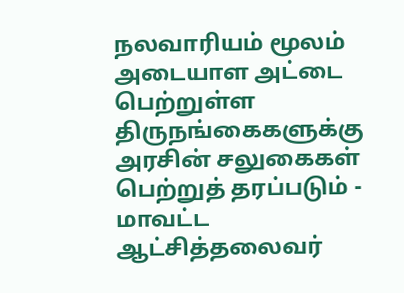நலவாரியம் மூலம் அடையாள அட்டை பெற்றுள்ள திருநங்கைகளுக்கு அரசின் சலுகைகள் பெற்றுத் தரப்படும் - மாவட்ட ஆட்சித்தலைவர்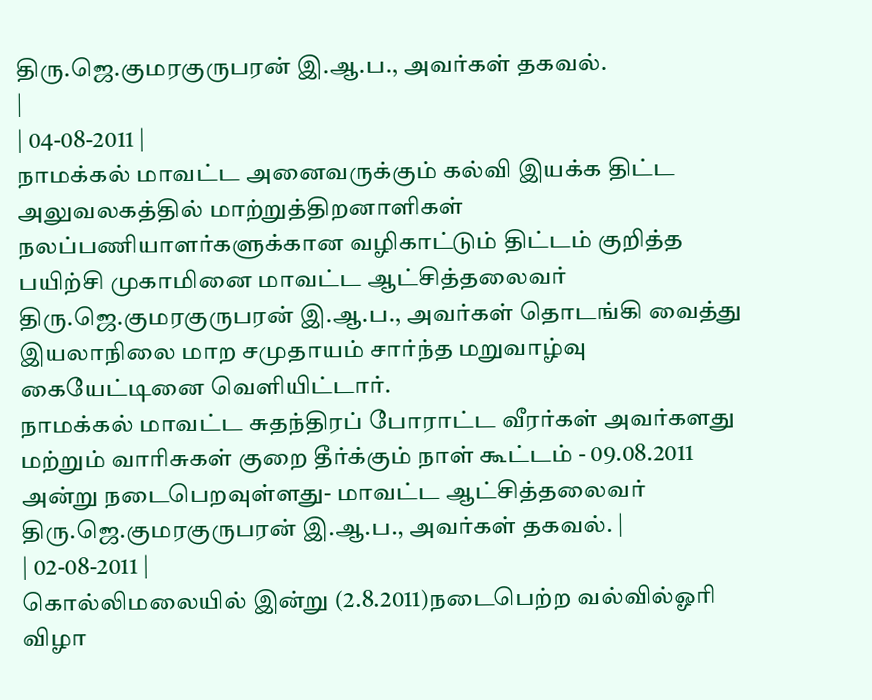திரு.ஜெ.குமரகுருபரன் இ.ஆ.ப., அவர்கள் தகவல்.
|
| 04-08-2011 |
நாமக்கல் மாவட்ட அனைவருக்கும் கல்வி இயக்க திட்ட அலுவலகத்தில் மாற்றுத்திறனாளிகள் நலப்பணியாளர்களுக்கான வழிகாட்டும் திட்டம் குறித்த பயிற்சி முகாமினை மாவட்ட ஆட்சித்தலைவர் திரு.ஜெ.குமரகுருபரன் இ.ஆ.ப., அவர்கள் தொடங்கி வைத்து இயலாநிலை மாற சமுதாயம் சார்ந்த மறுவாழ்வு கையேட்டினை வெளியிட்டார்.
நாமக்கல் மாவட்ட சுதந்திரப் போராட்ட வீரர்கள் அவர்களது மற்றும் வாரிசுகள் குறை தீர்க்கும் நாள் கூட்டம் - 09.08.2011 அன்று நடைபெறவுள்ளது- மாவட்ட ஆட்சித்தலைவர் திரு.ஜெ.குமரகுருபரன் இ.ஆ.ப., அவர்கள் தகவல். |
| 02-08-2011 |
கொல்லிமலையில் இன்று (2.8.2011)நடைபெற்ற வல்வில்ஓரி விழா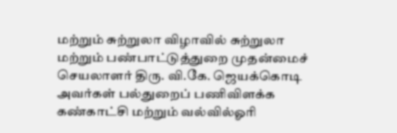மற்றும் சுற்றுலா விழாவில் சுற்றுலா மற்றும் பண்பாட்டுத்துறை முதன்மைச் செயலாளர் திரு. வி.கே. ஜெயக்கொடி அவர்கள் பல்துறைப் பணிவிளக்க கண்காட்சி மற்றும் வல்வில்ஓரி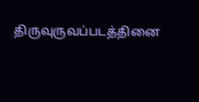திருவுருவப்படத்தினை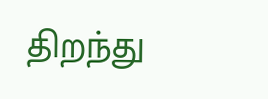திறந்து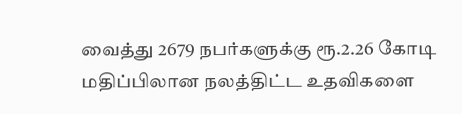வைத்து 2679 நபர்களுக்கு ரூ.2.26 கோடி மதிப்பிலான நலத்திட்ட உதவிகளை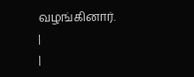வழங்கினார்.
|
|